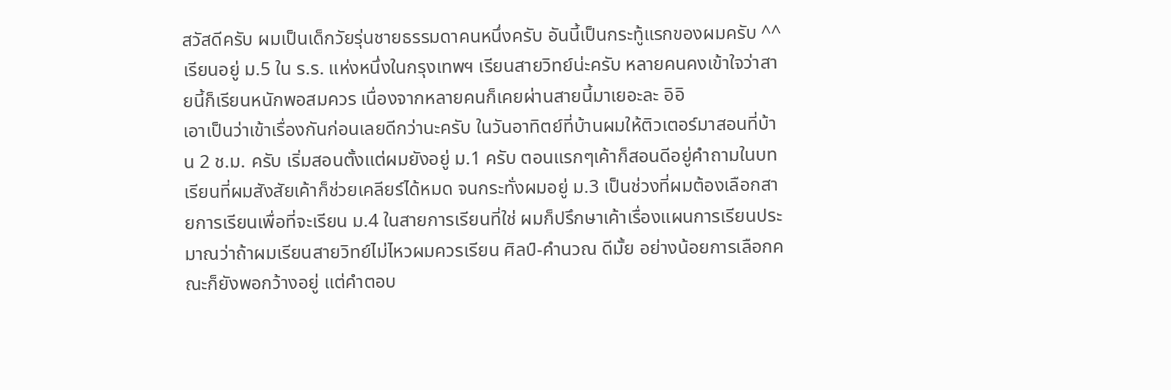สวัสดีครับ ผมเป็นเด็กวัยรุ่นชายธรรมดาคนหนึ่งครับ อันนี้เป็นกระทู้แรกของผมครับ ^^
เรียนอยู่ ม.5 ใน ร.ร. แห่งหนึ่งในกรุงเทพฯ เรียนสายวิทย์น่ะครับ หลายคนคงเข้าใจว่าสายนี้ก็เรียนหนักพอสมควร เนื่องจากหลายคนก็เคยผ่านสายนี้มาเยอะละ อิอิ
เอาเป็นว่าเข้าเรื่องกันก่อนเลยดีกว่านะครับ ในวันอาทิตย์ที่บ้านผมให้ติวเตอร์มาสอนที่บ้าน 2 ช.ม. ครับ เริ่มสอนตั้งแต่ผมยังอยู่ ม.1 ครับ ตอนแรกๆเค้าก็สอนดีอยู่คำถามในบทเรียนที่ผมสังสัยเค้าก็ช่วยเคลียร์ได้หมด จนกระทั่งผมอยู่ ม.3 เป็นช่วงที่ผมต้องเลือกสายการเรียนเพื่อที่จะเรียน ม.4 ในสายการเรียนที่ใช่ ผมก็ปรึกษาเค้าเรื่องแผนการเรียนประมาณว่าถ้าผมเรียนสายวิทย์ไม่ไหวผมควรเรียน ศิลป์-คำนวณ ดีมั้ย อย่างน้อยการเลือกคณะก็ยังพอกว้างอยู่ แต่คำตอบ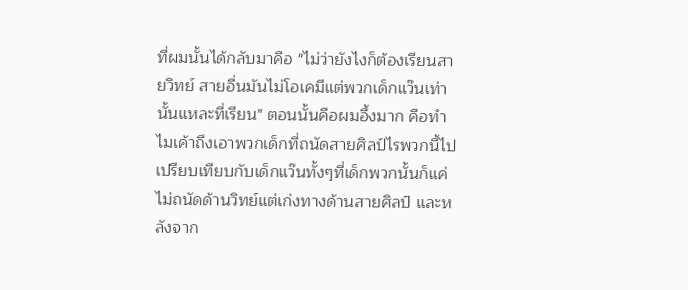ที่ผมนั้นได้กลับมาคือ "ไม่ว่ายังไงก็ต้องเรียนสายวิทย์ สายอื่นมันไม่โอเคมีแต่พวกเด็กแว๊นเท่านั้นแหละที่เรียน" ตอนนั้นคือผมอึ้งมาก คือทำไมเค้าถึงเอาพวกเด็กที่ถนัดสายศิลป์ไรพวกนี้ไปเปรียบเทียบกับเด็กแว๊นทั้งๆที่เด็กพวกนั้นก็แค่ไม่ถนัดด้านวิทย์แต่เก่งทางด้านสายศิลป์ และหลังจาก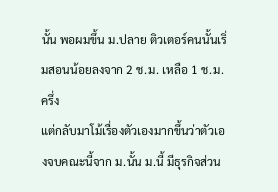นั้น พอผมขึ้น ม.ปลาย ติวเตอร์คนนั้นเริ่มสอนน้อยลงจาก 2 ช.ม. เหลือ 1 ช.ม. ครึ่ง
แต่กลับมาโม้เรื่องตัวเองมากขึ้นว่าตัวเองจบคณะนี้จาก ม.นั้น ม.นี้ มีธุรกิจส่วน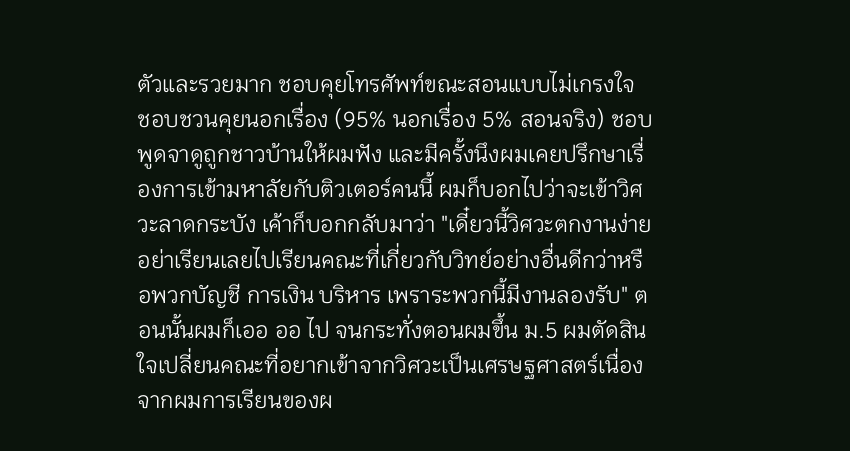ตัวและรวยมาก ชอบคุยโทรศัพท์ขณะสอนแบบไม่เกรงใจ ชอบชวนคุยนอกเรื่อง (95% นอกเรื่อง 5% สอนจริง) ชอบพูดจาดูถูกชาวบ้านให้ผมฟัง และมีครั้งนึงผมเคยปรึกษาเรื่องการเข้ามหาลัยกับติวเตอร์คนนี้ ผมก็บอกไปว่าจะเข้าวิศวะลาดกระบัง เค้าก็บอกกลับมาว่า "เดี๋ยวนี้วิศวะตกงานง่ายอย่าเรียนเลยไปเรียนคณะที่เกี่ยวกับวิทย์อย่างอื่นดีกว่าหรือพวกบัญชี การเงิน บริหาร เพราระพวกนี้มีงานลองรับ" ตอนนั้นผมก็เออ ออ ไป จนกระทั่งตอนผมขึ้น ม.5 ผมตัดสินใจเปลี่ยนคณะที่อยากเข้าจากวิศวะเป็นเศรษฐศาสตร์เนื่องจากผมการเรียนของผ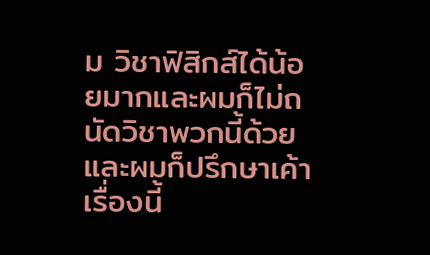ม วิชาฟิสิกส์ได้น้อยมากและผมก็ไม่ถนัดวิชาพวกนี้ด้วย และผมก็ปรึกษาเค้าเรื่องนี้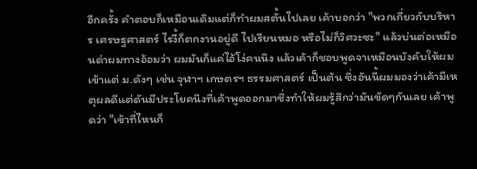อีกครั้ง คำตอบก็เหมือนเดิมแต่ก็ทำผมสตั้นไปเลย เค้าบอกว่า "พวกเกี่ยวกับบริหาร เศรษฐศาสตร์ ไรงี้ก็ตกงานอยู่ดี ไปเรียนหมอ หรือไม่ก็วิศวะซะ" แล้วบ่นต่อเหมือนด่าผมทางอ้อมว่า ผมมันก็แค่ไอ้โง่คนนึง แล้วเค้าก็ชอบพูดจาเหมือนบังคับให้ผมเข้าแต่ ม.ดังๆ เช่น จุฬาฯ เกษตรฯ ธรรมศาสตร์ เป็นต้น ซึ่งอันนี้ผมมองว่าเค้ามีเหตุผลดีแต่ดันมีประโยคนึงที่เค้าพูดออกมาซึ่งทำให้ผมรู้สึกว่ามันขัดๆกันเลย เค้าพูดว่า "เข้าที่ไหนก็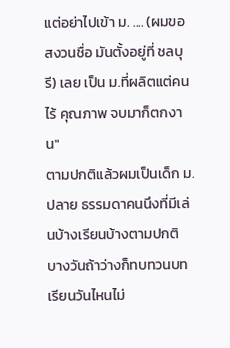แต่อย่าไปเข้า ม. .... (ผมขอสงวนชื่อ มันตั้งอยู่ที่ ชลบุรี) เลย เป็น ม.ที่ผลิตแต่คนไร้ คุณภาพ จบมาก็ตกงาน"
ตามปกติแล้วผมเป็นเด็ก ม.ปลาย ธรรมดาคนนึงที่มีเล่นบ้างเรียนบ้างตามปกติ บางวันถ้าว่างก็ทบทวนบทเรียนวันไหนไม่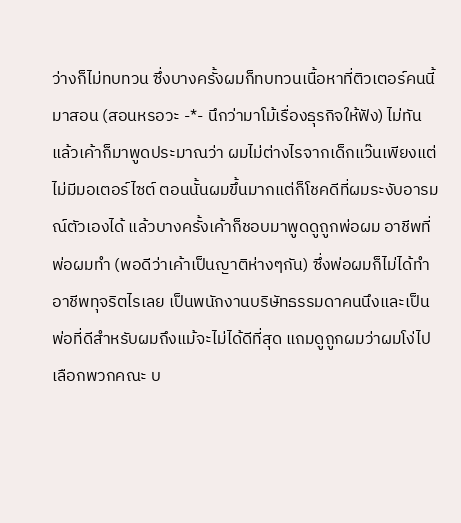ว่างก็ไม่ทบทวน ซึ่งบางครั้งผมก็ทบทวนเนื้อหาที่ติวเตอร์คนนี้มาสอน (สอนหรอวะ -*- นึกว่ามาโม้เรื่องธุรกิจให้ฟัง) ไม่ทัน แล้วเค้าก็มาพูดประมาณว่า ผมไม่ต่างไรจากเด็กแว๊นเพียงแต่ไม่มีมอเตอร์ไซต์ ตอนนั้นผมขึ้นมากแต่ก็โชคดีที่ผมระงับอารมณ์ตัวเองได้ แล้วบางครั้งเค้าก็ชอบมาพูดดูถูกพ่อผม อาชีพที่พ่อผมทำ (พอดีว่าเค้าเป็นญาติห่างๆกัน) ซึ่งพ่อผมก็ไม่ได้ทำอาชีพทุจริตไรเลย เป็นพนักงานบริษัทธรรมดาคนนึงและเป็นพ่อที่ดีสำหรับผมถึงแม้จะไม่ได้ดีที่สุด แถมดูถูกผมว่าผมโง่ไปเลือกพวกคณะ บ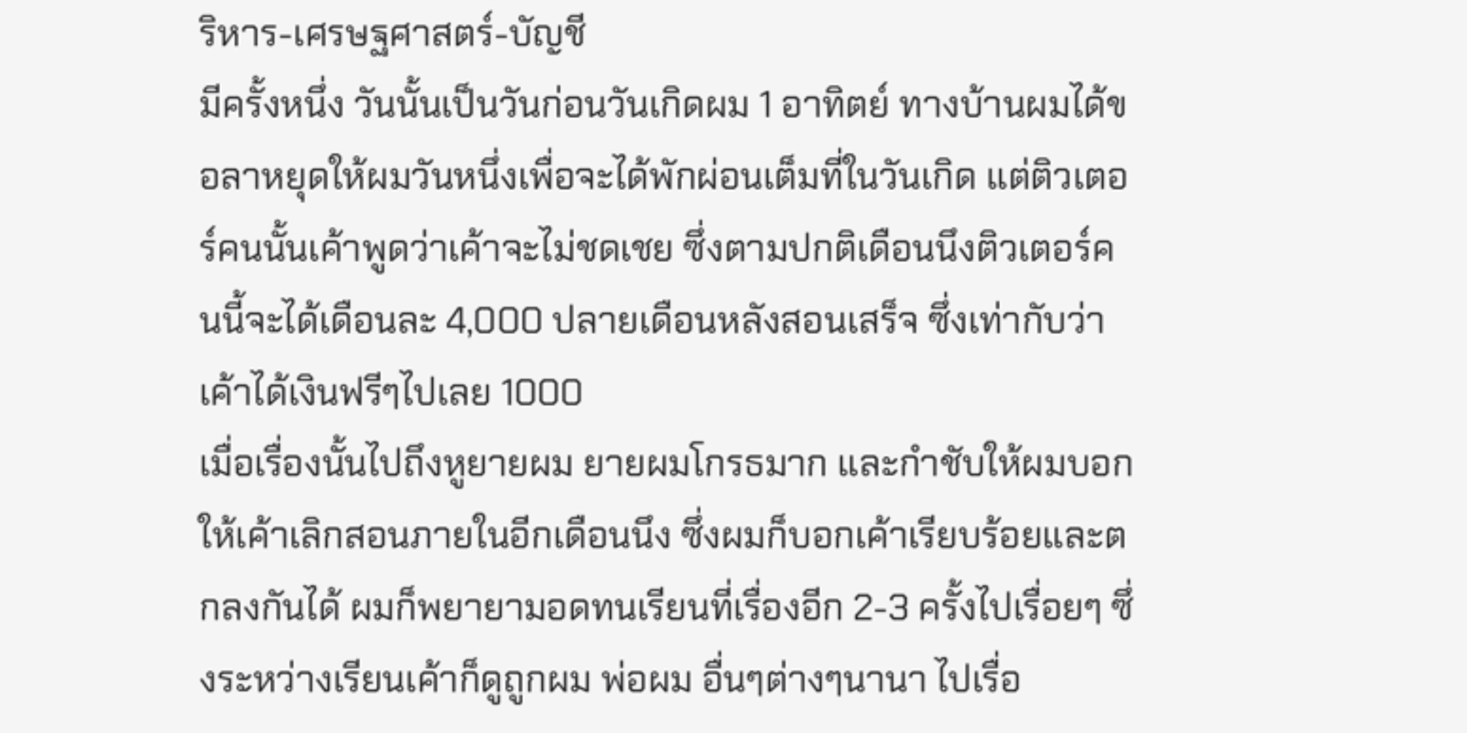ริหาร-เศรษฐศาสตร์-บัญชี
มีครั้งหนึ่ง วันนั้นเป็นวันก่อนวันเกิดผม 1 อาทิตย์ ทางบ้านผมได้ขอลาหยุดให้ผมวันหนึ่งเพื่อจะได้พักผ่อนเต็มที่ในวันเกิด แต่ติวเตอร์คนนั้นเค้าพูดว่าเค้าจะไม่ชดเชย ซึ่งตามปกติเดือนนึงติวเตอร์คนนี้จะได้เดือนละ 4,000 ปลายเดือนหลังสอนเสร็จ ซึ่งเท่ากับว่าเค้าได้เงินฟรีๆไปเลย 1000
เมื่อเรื่องนั้นไปถึงหูยายผม ยายผมโกรธมาก และกำชับให้ผมบอกให้เค้าเลิกสอนภายในอีกเดือนนึง ซึ่งผมก็บอกเค้าเรียบร้อยและตกลงกันได้ ผมก็พยายามอดทนเรียนที่เรื่องอีก 2-3 ครั้งไปเรื่อยๆ ซึ่งระหว่างเรียนเค้าก็ดูถูกผม พ่อผม อื่นๆต่างๆนานา ไปเรื่อ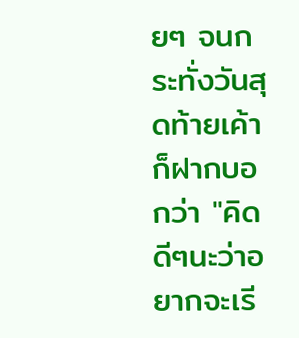ยๆ จนกระทั่งวันสุดท้ายเค้าก็ฝากบอกว่า "คิดดีๆนะว่าอยากจะเรี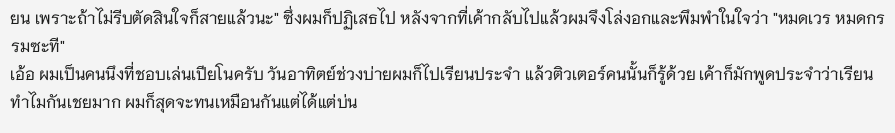ยน เพราะถ้าไม่รีบตัดสินใจก็สายแล้วนะ" ซึ่งผมก็ปฏิเสธไป หลังจากที่เค้ากลับไปแล้วผมจึงโล่งอกและพึมพำในใจว่า "หมดเวร หมดกรรมซะที"
เอ้อ ผมเป็นคนนึงที่ชอบเล่นเปียโนครับ วันอาทิตย์ช่วงบ่ายผมก็ไปเรียนประจำ แล้วติวเตอร์คนนั้นก็รู้ด้วย เค้าก็มักพูดประจำว่าเรียนทำไมกันเชยมาก ผมก็สุดจะทนเหมือนกันแต่ได้แต่บ่น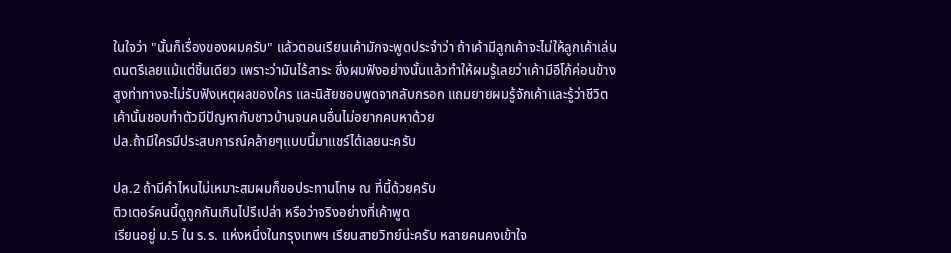ในใจว่า "นั้นก็เรื่องของผมครับ" แล้วตอนเรียนเค้ามักจะพูดประจำว่า ถ้าเค้ามีลูกเค้าจะไม่ให้ลูกเค้าเล่นดนตรีเลยแม้แต่ชิ้นเดียว เพราะว่ามันไร้สาระ ซึ่งผมฟังอย่างนั้นแล้วทำให้ผมรู้เลยว่าเค้ามีอีโก้ค่อนข้างสูงท่าทางจะไม่รับฟังเหตุผลของใคร และนิสัยชอบพูดจากลับกรอก แถมยายผมรู้จักเค้าและรู้ว่าชีวิตเค้านั้นชอบทำตัวมีปัญหากับชาวบ้านจนคนอื่นไม่อยากคบหาด้วย
ปล.ถ้ามีใครมีประสบการณ์คล้ายๆแบบนี้มาแชร์ได้เลยนะครับ

ปล.2 ถ้ามีคำไหนไม่เหมาะสมผมก็ขอประทานโทษ ณ ที่นี้ด้วยครับ
ติวเตอร์คนนี้ดูถูกกันเกินไปรึเปล่า หรือว่าจริงอย่างที่เค้าพูด
เรียนอยู่ ม.5 ใน ร.ร. แห่งหนึ่งในกรุงเทพฯ เรียนสายวิทย์น่ะครับ หลายคนคงเข้าใจ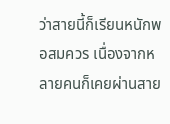ว่าสายนี้ก็เรียนหนักพอสมควร เนื่องจากหลายคนก็เคยผ่านสาย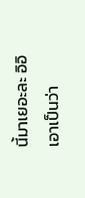นี้มาเยอะละ อิอิ
เอาเป็นว่า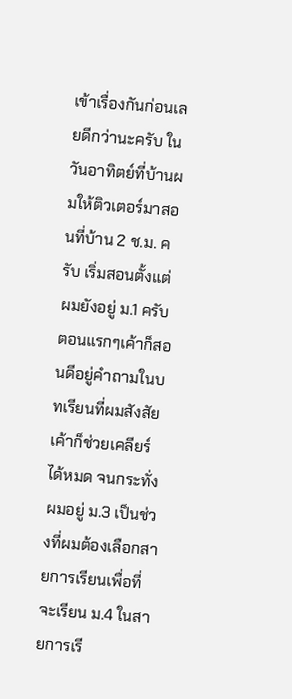เข้าเรื่องกันก่อนเลยดีกว่านะครับ ในวันอาทิตย์ที่บ้านผมให้ติวเตอร์มาสอนที่บ้าน 2 ช.ม. ครับ เริ่มสอนตั้งแต่ผมยังอยู่ ม.1 ครับ ตอนแรกๆเค้าก็สอนดีอยู่คำถามในบทเรียนที่ผมสังสัยเค้าก็ช่วยเคลียร์ได้หมด จนกระทั่งผมอยู่ ม.3 เป็นช่วงที่ผมต้องเลือกสายการเรียนเพื่อที่จะเรียน ม.4 ในสายการเรี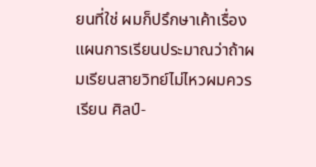ยนที่ใช่ ผมก็ปรึกษาเค้าเรื่องแผนการเรียนประมาณว่าถ้าผมเรียนสายวิทย์ไม่ไหวผมควรเรียน ศิลป์-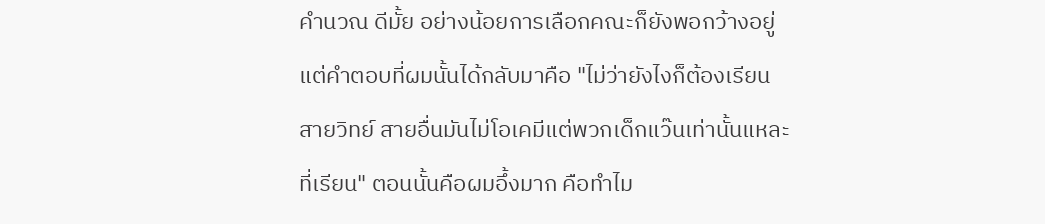คำนวณ ดีมั้ย อย่างน้อยการเลือกคณะก็ยังพอกว้างอยู่ แต่คำตอบที่ผมนั้นได้กลับมาคือ "ไม่ว่ายังไงก็ต้องเรียนสายวิทย์ สายอื่นมันไม่โอเคมีแต่พวกเด็กแว๊นเท่านั้นแหละที่เรียน" ตอนนั้นคือผมอึ้งมาก คือทำไม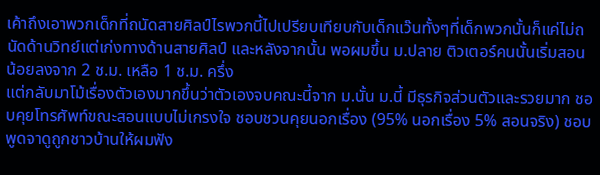เค้าถึงเอาพวกเด็กที่ถนัดสายศิลป์ไรพวกนี้ไปเปรียบเทียบกับเด็กแว๊นทั้งๆที่เด็กพวกนั้นก็แค่ไม่ถนัดด้านวิทย์แต่เก่งทางด้านสายศิลป์ และหลังจากนั้น พอผมขึ้น ม.ปลาย ติวเตอร์คนนั้นเริ่มสอนน้อยลงจาก 2 ช.ม. เหลือ 1 ช.ม. ครึ่ง
แต่กลับมาโม้เรื่องตัวเองมากขึ้นว่าตัวเองจบคณะนี้จาก ม.นั้น ม.นี้ มีธุรกิจส่วนตัวและรวยมาก ชอบคุยโทรศัพท์ขณะสอนแบบไม่เกรงใจ ชอบชวนคุยนอกเรื่อง (95% นอกเรื่อง 5% สอนจริง) ชอบพูดจาดูถูกชาวบ้านให้ผมฟัง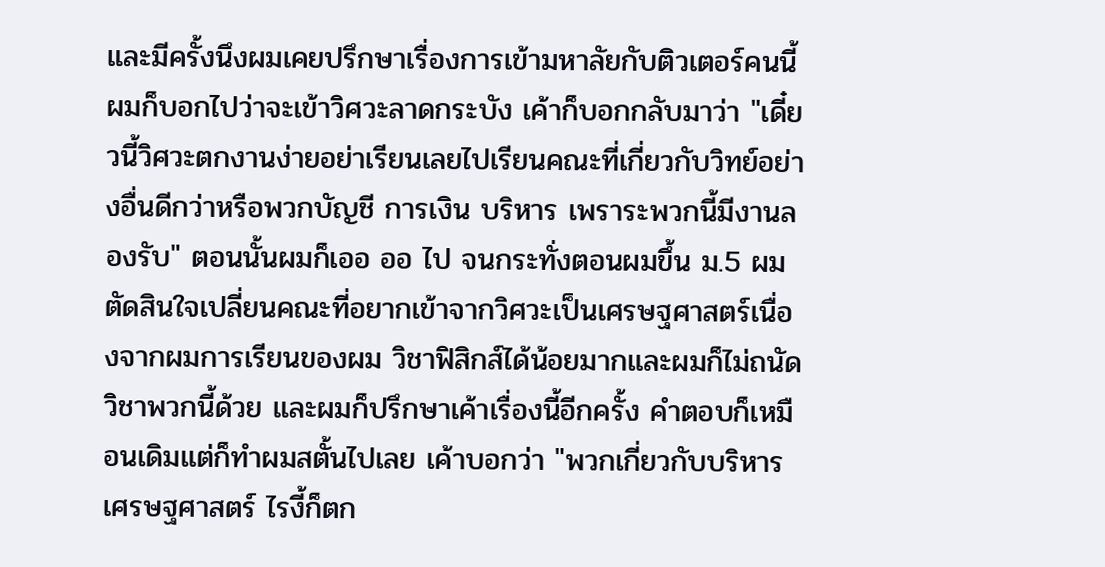และมีครั้งนึงผมเคยปรึกษาเรื่องการเข้ามหาลัยกับติวเตอร์คนนี้ ผมก็บอกไปว่าจะเข้าวิศวะลาดกระบัง เค้าก็บอกกลับมาว่า "เดี๋ยวนี้วิศวะตกงานง่ายอย่าเรียนเลยไปเรียนคณะที่เกี่ยวกับวิทย์อย่างอื่นดีกว่าหรือพวกบัญชี การเงิน บริหาร เพราระพวกนี้มีงานลองรับ" ตอนนั้นผมก็เออ ออ ไป จนกระทั่งตอนผมขึ้น ม.5 ผมตัดสินใจเปลี่ยนคณะที่อยากเข้าจากวิศวะเป็นเศรษฐศาสตร์เนื่องจากผมการเรียนของผม วิชาฟิสิกส์ได้น้อยมากและผมก็ไม่ถนัดวิชาพวกนี้ด้วย และผมก็ปรึกษาเค้าเรื่องนี้อีกครั้ง คำตอบก็เหมือนเดิมแต่ก็ทำผมสตั้นไปเลย เค้าบอกว่า "พวกเกี่ยวกับบริหาร เศรษฐศาสตร์ ไรงี้ก็ตก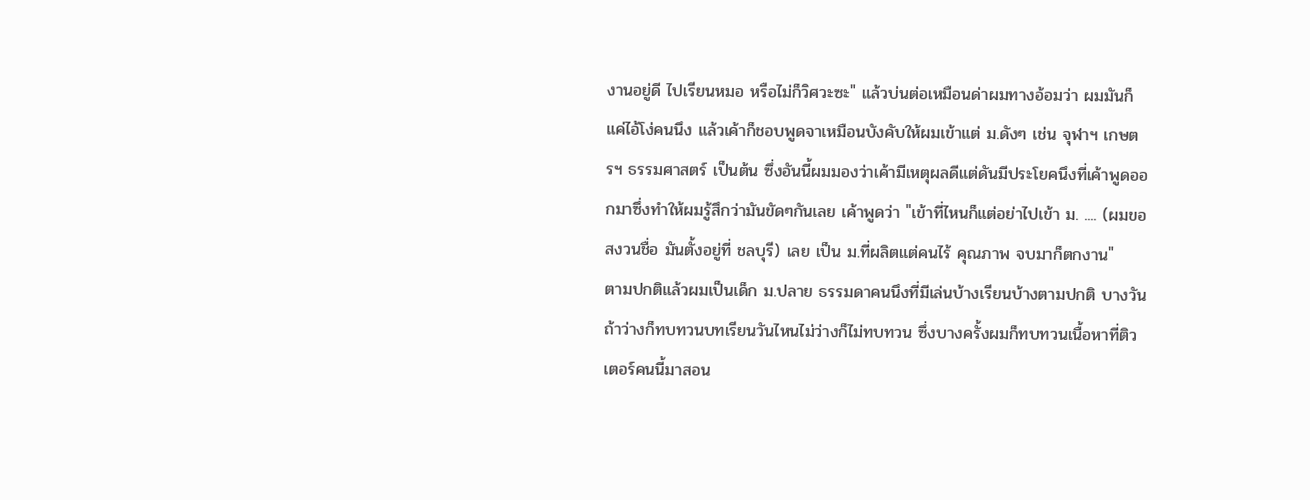งานอยู่ดี ไปเรียนหมอ หรือไม่ก็วิศวะซะ" แล้วบ่นต่อเหมือนด่าผมทางอ้อมว่า ผมมันก็แค่ไอ้โง่คนนึง แล้วเค้าก็ชอบพูดจาเหมือนบังคับให้ผมเข้าแต่ ม.ดังๆ เช่น จุฬาฯ เกษตรฯ ธรรมศาสตร์ เป็นต้น ซึ่งอันนี้ผมมองว่าเค้ามีเหตุผลดีแต่ดันมีประโยคนึงที่เค้าพูดออกมาซึ่งทำให้ผมรู้สึกว่ามันขัดๆกันเลย เค้าพูดว่า "เข้าที่ไหนก็แต่อย่าไปเข้า ม. .... (ผมขอสงวนชื่อ มันตั้งอยู่ที่ ชลบุรี) เลย เป็น ม.ที่ผลิตแต่คนไร้ คุณภาพ จบมาก็ตกงาน"
ตามปกติแล้วผมเป็นเด็ก ม.ปลาย ธรรมดาคนนึงที่มีเล่นบ้างเรียนบ้างตามปกติ บางวันถ้าว่างก็ทบทวนบทเรียนวันไหนไม่ว่างก็ไม่ทบทวน ซึ่งบางครั้งผมก็ทบทวนเนื้อหาที่ติวเตอร์คนนี้มาสอน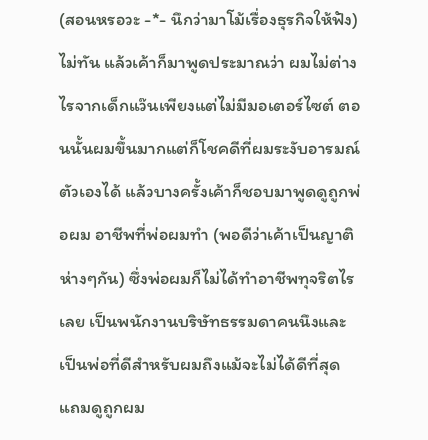(สอนหรอวะ -*- นึกว่ามาโม้เรื่องธุรกิจให้ฟัง) ไม่ทัน แล้วเค้าก็มาพูดประมาณว่า ผมไม่ต่างไรจากเด็กแว๊นเพียงแต่ไม่มีมอเตอร์ไซต์ ตอนนั้นผมขึ้นมากแต่ก็โชคดีที่ผมระงับอารมณ์ตัวเองได้ แล้วบางครั้งเค้าก็ชอบมาพูดดูถูกพ่อผม อาชีพที่พ่อผมทำ (พอดีว่าเค้าเป็นญาติห่างๆกัน) ซึ่งพ่อผมก็ไม่ได้ทำอาชีพทุจริตไรเลย เป็นพนักงานบริษัทธรรมดาคนนึงและเป็นพ่อที่ดีสำหรับผมถึงแม้จะไม่ได้ดีที่สุด แถมดูถูกผม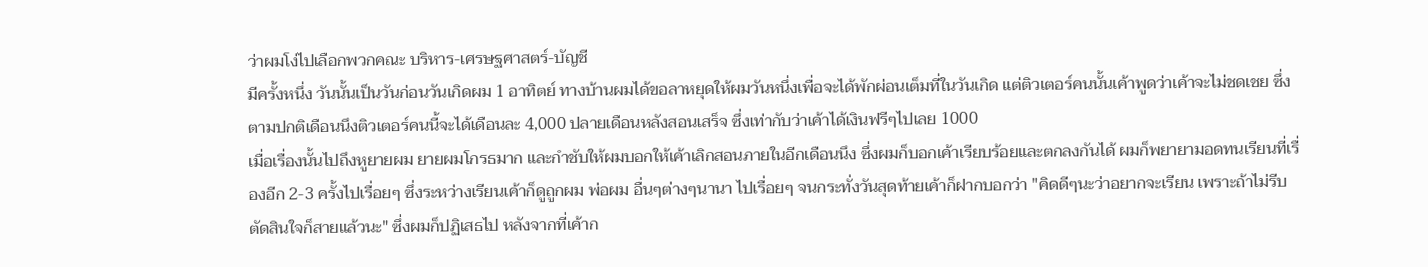ว่าผมโง่ไปเลือกพวกคณะ บริหาร-เศรษฐศาสตร์-บัญชี
มีครั้งหนึ่ง วันนั้นเป็นวันก่อนวันเกิดผม 1 อาทิตย์ ทางบ้านผมได้ขอลาหยุดให้ผมวันหนึ่งเพื่อจะได้พักผ่อนเต็มที่ในวันเกิด แต่ติวเตอร์คนนั้นเค้าพูดว่าเค้าจะไม่ชดเชย ซึ่งตามปกติเดือนนึงติวเตอร์คนนี้จะได้เดือนละ 4,000 ปลายเดือนหลังสอนเสร็จ ซึ่งเท่ากับว่าเค้าได้เงินฟรีๆไปเลย 1000
เมื่อเรื่องนั้นไปถึงหูยายผม ยายผมโกรธมาก และกำชับให้ผมบอกให้เค้าเลิกสอนภายในอีกเดือนนึง ซึ่งผมก็บอกเค้าเรียบร้อยและตกลงกันได้ ผมก็พยายามอดทนเรียนที่เรื่องอีก 2-3 ครั้งไปเรื่อยๆ ซึ่งระหว่างเรียนเค้าก็ดูถูกผม พ่อผม อื่นๆต่างๆนานา ไปเรื่อยๆ จนกระทั่งวันสุดท้ายเค้าก็ฝากบอกว่า "คิดดีๆนะว่าอยากจะเรียน เพราะถ้าไม่รีบตัดสินใจก็สายแล้วนะ" ซึ่งผมก็ปฏิเสธไป หลังจากที่เค้าก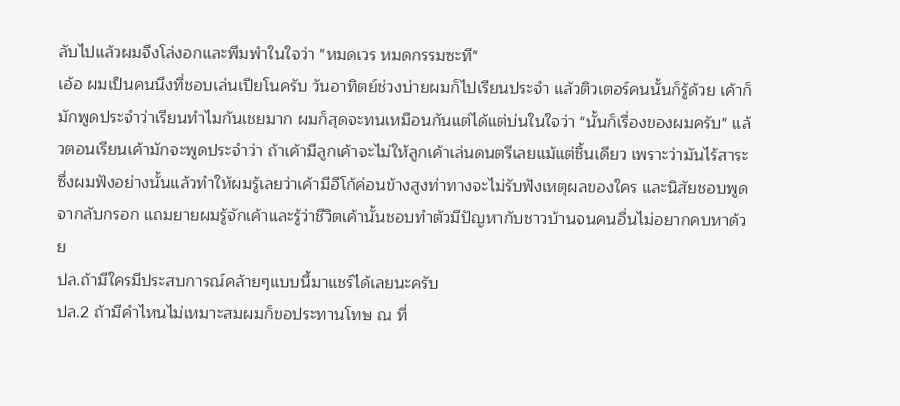ลับไปแล้วผมจึงโล่งอกและพึมพำในใจว่า "หมดเวร หมดกรรมซะที"
เอ้อ ผมเป็นคนนึงที่ชอบเล่นเปียโนครับ วันอาทิตย์ช่วงบ่ายผมก็ไปเรียนประจำ แล้วติวเตอร์คนนั้นก็รู้ด้วย เค้าก็มักพูดประจำว่าเรียนทำไมกันเชยมาก ผมก็สุดจะทนเหมือนกันแต่ได้แต่บ่นในใจว่า "นั้นก็เรื่องของผมครับ" แล้วตอนเรียนเค้ามักจะพูดประจำว่า ถ้าเค้ามีลูกเค้าจะไม่ให้ลูกเค้าเล่นดนตรีเลยแม้แต่ชิ้นเดียว เพราะว่ามันไร้สาระ ซึ่งผมฟังอย่างนั้นแล้วทำให้ผมรู้เลยว่าเค้ามีอีโก้ค่อนข้างสูงท่าทางจะไม่รับฟังเหตุผลของใคร และนิสัยชอบพูดจากลับกรอก แถมยายผมรู้จักเค้าและรู้ว่าชีวิตเค้านั้นชอบทำตัวมีปัญหากับชาวบ้านจนคนอื่นไม่อยากคบหาด้วย
ปล.ถ้ามีใครมีประสบการณ์คล้ายๆแบบนี้มาแชร์ได้เลยนะครับ
ปล.2 ถ้ามีคำไหนไม่เหมาะสมผมก็ขอประทานโทษ ณ ที่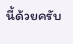นี้ด้วยครับ